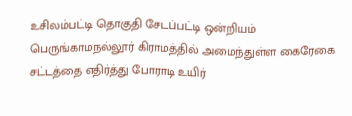உசிலம்பட்டி தொகுதி சேடப்பட்டி ஒன்றியம் பெருங்காமநல்லூர் கிராமத்தில் அமைந்துள்ள கைரேகை சட்டத்தை எதிர்த்து போராடி உயிர்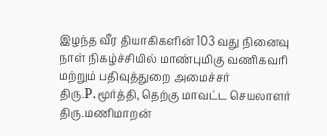இழந்த வீர தியாகிகளின் 103 வது நினைவு நாள் நிகழ்ச்சியில் மாண்புமிகு வணிகவரி மற்றும் பதிவுத்துறை அமைச்சர் திரு.P.மூர்த்தி, தெற்கு மாவட்ட செயலாளர் திரு.மணிமாறன்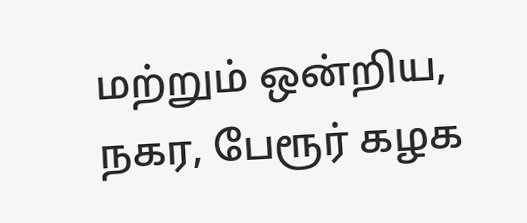மற்றும் ஒன்றிய, நகர, பேரூர் கழக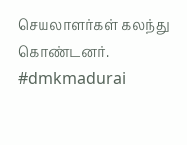செயலாளர்கள் கலந்து கொண்டனர். #dmkmadurai